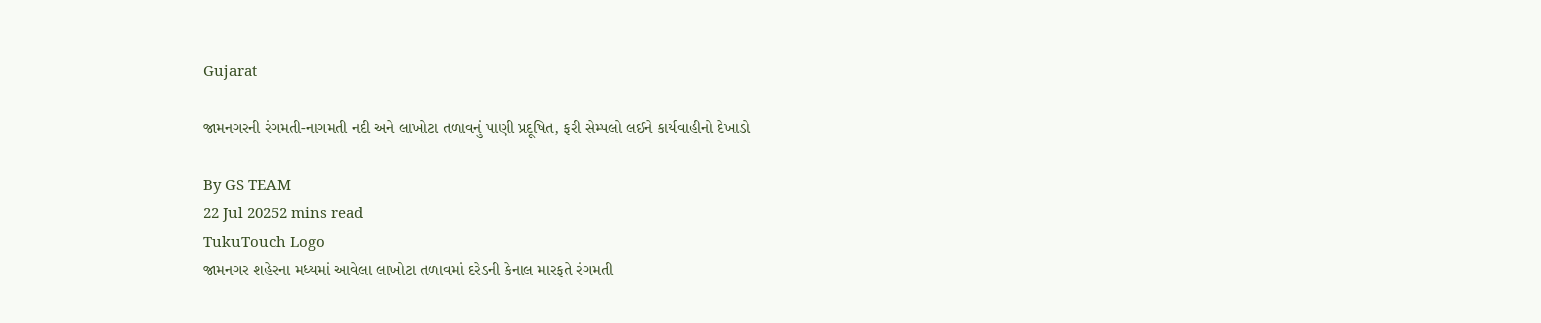Gujarat

જામનગરની રંગમતી-નાગમતી નદી અને લાખોટા તળાવનું પાણી પ્રદૂષિત, ફરી સેમ્પલો લઈને કાર્યવાહીનો દેખાડો

By GS TEAM
22 Jul 20252 mins read
TukuTouch Logo
જામનગર શહેરના મધ્યમાં આવેલા લાખોટા તળાવમાં દરેડની કેનાલ મારફતે રંગમતી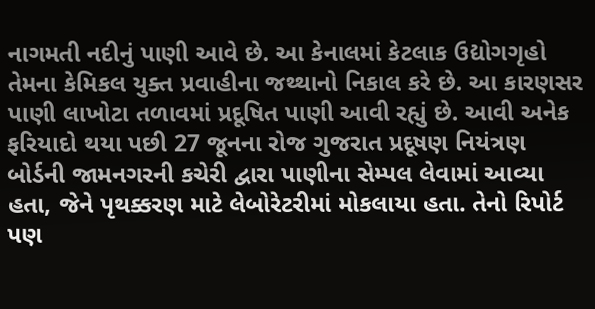નાગમતી નદીનું પાણી આવે છે. આ કેનાલમાં કેટલાક ઉદ્યોગગૃહો તેમના કેમિકલ યુક્ત પ્રવાહીના જથ્થાનો નિકાલ કરે છે. આ કારણસર પાણી લાખોટા તળાવમાં પ્રદૂષિત પાણી આવી રહ્યું છે. આવી અનેક ફરિયાદો થયા પછી 27 જૂનના રોજ ગુજરાત પ્રદૂષણ નિયંત્રણ બોર્ડની જામનગરની કચેરી દ્વારા પાણીના સેમ્પલ લેવામાં આવ્યા હતા, જેને પૃથક્કરણ માટે લેબોરેટરીમાં મોકલાયા હતા. તેનો રિપોર્ટ પણ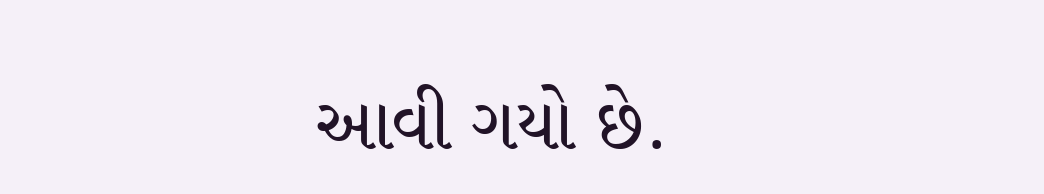આવી ગયો છે.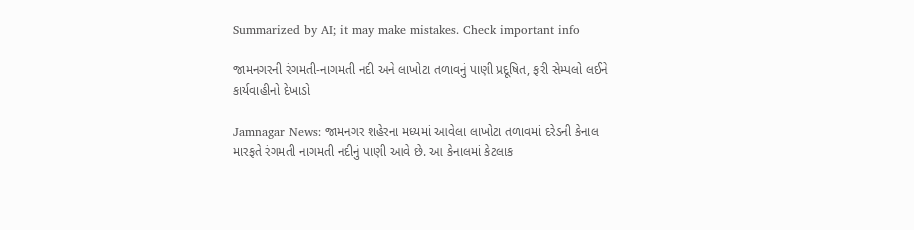Summarized by AI; it may make mistakes. Check important info

જામનગરની રંગમતી-નાગમતી નદી અને લાખોટા તળાવનું પાણી પ્રદૂષિત, ફરી સેમ્પલો લઈને કાર્યવાહીનો દેખાડો

Jamnagar News: જામનગર શહેરના મધ્યમાં આવેલા લાખોટા તળાવમાં દરેડની કેનાલ મારફતે રંગમતી નાગમતી નદીનું પાણી આવે છે. આ કેનાલમાં કેટલાક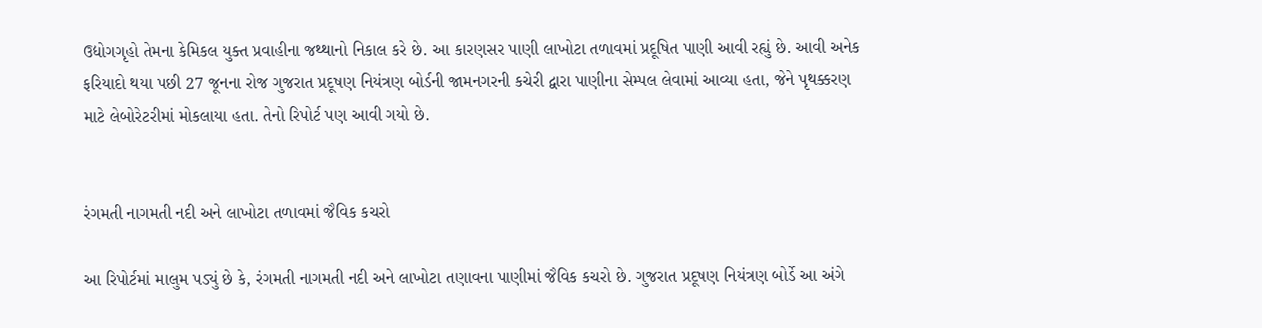ઉદ્યોગગૃહો તેમના કેમિકલ યુક્ત પ્રવાહીના જથ્થાનો નિકાલ કરે છે. આ કારણસર પાણી લાખોટા તળાવમાં પ્રદૂષિત પાણી આવી રહ્યું છે. આવી અનેક ફરિયાદો થયા પછી 27 જૂનના રોજ ગુજરાત પ્રદૂષણ નિયંત્રણ બોર્ડની જામનગરની કચેરી દ્વારા પાણીના સેમ્પલ લેવામાં આવ્યા હતા, જેને પૃથક્કરણ માટે લેબોરેટરીમાં મોકલાયા હતા. તેનો રિપોર્ટ પણ આવી ગયો છે.


રંગમતી નાગમતી નદી અને લાખોટા તળાવમાં જૈવિક કચરો

આ રિપોર્ટમાં માલુમ પડ્યું છે કે, રંગમતી નાગમતી નદી અને લાખોટા તણાવના પાણીમાં જૈવિક કચરો છે. ગુજરાત પ્રદૂષણ નિયંત્રણ બોર્ડે આ અંગે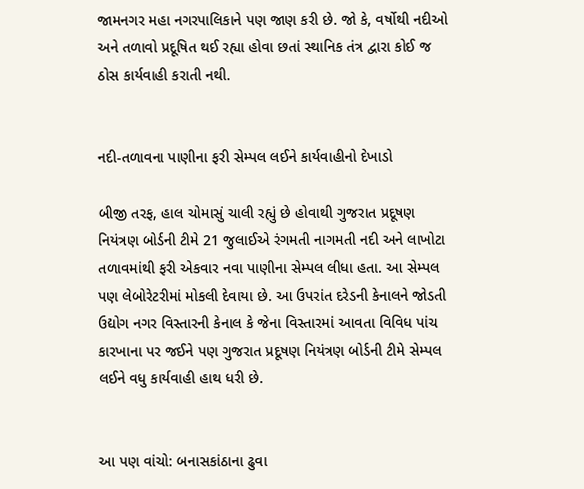જામનગર મહા નગરપાલિકાને પણ જાણ કરી છે. જો કે, વર્ષોથી નદીઓ અને તળાવો પ્રદૂષિત થઈ રહ્યા હોવા છતાં સ્થાનિક તંત્ર દ્વારા કોઈ જ ઠોસ કાર્યવાહી કરાતી નથી.


નદી-તળાવના પાણીના ફરી સેમ્પલ લઈને કાર્યવાહીનો દેખાડો

બીજી તરફ, હાલ ચોમાસું ચાલી રહ્યું છે હોવાથી ગુજરાત પ્રદૂષણ નિયંત્રણ બોર્ડની ટીમે 21 જુલાઈએ રંગમતી નાગમતી નદી અને લાખોટા તળાવમાંથી ફરી એકવાર નવા પાણીના સેમ્પલ લીધા હતા. આ સેમ્પલ પણ લેબોરેટરીમાં મોકલી દેવાયા છે. આ ઉપરાંત દરેડની કેનાલને જોડતી ઉદ્યોગ નગર વિસ્તારની કેનાલ કે જેના વિસ્તારમાં આવતા વિવિધ પાંચ કારખાના પર જઈને પણ ગુજરાત પ્રદૂષણ નિયંત્રણ બોર્ડની ટીમે સેમ્પલ લઈને વધુ કાર્યવાહી હાથ ધરી છે.


આ પણ વાંચો: બનાસકાંઠાના ઢુવા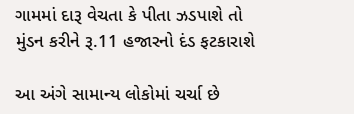ગામમાં દારૂ વેચતા કે પીતા ઝડપાશે તો મુંડન કરીને રૂ.11 હજારનો દંડ ફટકારાશે

આ અંગે સામાન્ય લોકોમાં ચર્ચા છે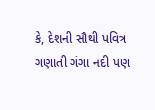કે, દેશની સૌથી પવિત્ર ગણાતી ગંગા નદી પણ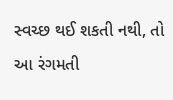સ્વચ્છ થઈ શકતી નથી, તો આ રંગમતી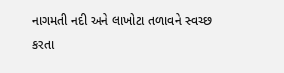નાગમતી નદી અને લાખોટા તળાવને સ્વચ્છ કરતા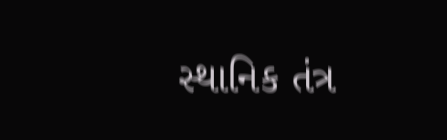સ્થાનિક તંત્ર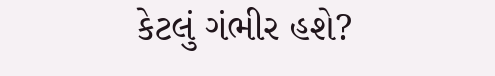કેટલું ગંભીર હશે?